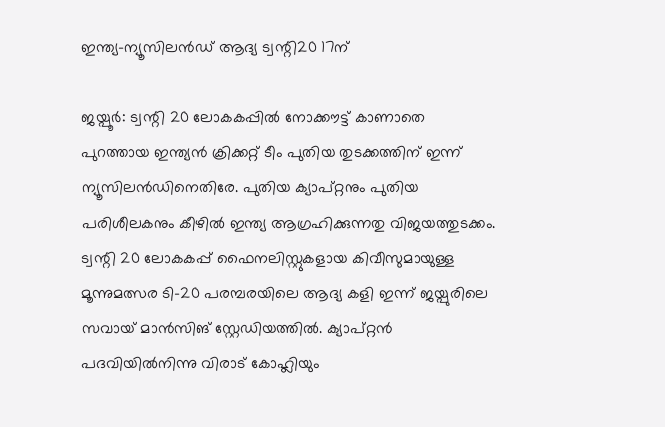ഇന്ത്യ-ന്യൂസിലന്‍ഡ് ആദ്യ ട്വന്റി20 17ന്

ജയ്പൂര്‍: ട്വന്റി 20 ലോകകപ്പില്‍ നോക്കൗട്ട് കാണാതെ പുറത്തായ ഇന്ത്യന്‍ ക്രിക്കറ്റ് ടീം പുതിയ തുടക്കത്തിന് ഇന്ന് ന്യൂസിലന്‍ഡിനെതിരേ. പുതിയ ക്യാപ്റ്റനും പുതിയ പരിശീലകനും കീഴില്‍ ഇന്ത്യ ആഗ്രഹിക്കുന്നതു വിജയത്തുടക്കം. ട്വന്റി 20 ലോകകപ്പ് ഫൈനലിസ്റ്റുകളായ കിവീസുമായുള്ള മൂന്നുമത്സര ടി-20 പരമ്പരയിലെ ആദ്യ കളി ഇന്ന് ജയ്പുരിലെ സവായ് മാന്‍സിങ് സ്റ്റേഡിയത്തില്‍. ക്യാപ്റ്റന്‍ പദവിയില്‍നിന്നു വിരാട് കോഹ്ലിയും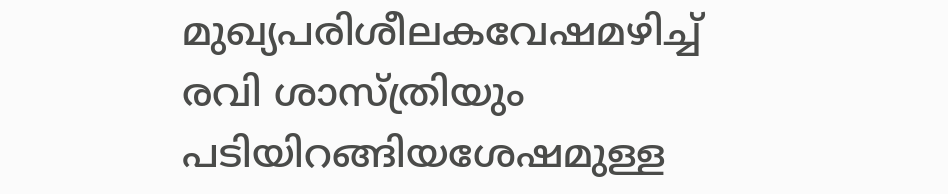മുഖ്യപരിശീലകവേഷമഴിച്ച് രവി ശാസ്ത്രിയും പടിയിറങ്ങിയശേഷമുള്ള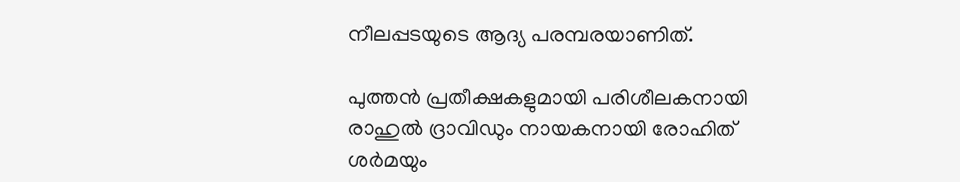നീലപ്പടയുടെ ആദ്യ പരമ്പരയാണിത്.

പുത്തന്‍ പ്രതീക്ഷകളുമായി പരിശീലകനായി രാഹുല്‍ ദ്രാവിഡും നായകനായി രോഹിത് ശര്‍മയും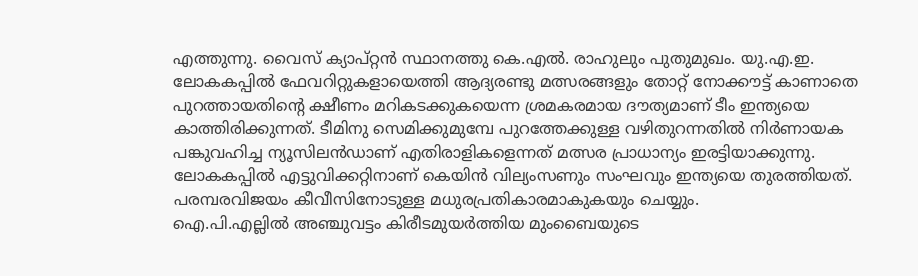എത്തുന്നു. വൈസ് ക്യാപ്റ്റന്‍ സ്ഥാനത്തു കെ.എല്‍. രാഹുലും പുതുമുഖം. യു.എ.ഇ. ലോകകപ്പില്‍ ഫേവറിറ്റുകളായെത്തി ആദ്യരണ്ടു മത്സരങ്ങളും തോറ്റ് നോക്കൗട്ട് കാണാതെ പുറത്തായതിന്റെ ക്ഷീണം മറികടക്കുകയെന്ന ശ്രമകരമായ ദൗത്യമാണ് ടീം ഇന്ത്യയെ കാത്തിരിക്കുന്നത്. ടീമിനു സെമിക്കുമുമ്പേ പുറത്തേക്കുള്ള വഴിതുറന്നതില്‍ നിര്‍ണായക പങ്കുവഹിച്ച ന്യൂസിലന്‍ഡാണ് എതിരാളികളെന്നത് മത്സര പ്രാധാന്യം ഇരട്ടിയാക്കുന്നു. ലോകകപ്പില്‍ എട്ടുവിക്കറ്റിനാണ് കെയിന്‍ വില്യംസണും സംഘവും ഇന്ത്യയെ തുരത്തിയത്. പരമ്പരവിജയം കീവീസിനോടുള്ള മധുരപ്രതികാരമാകുകയും ചെയ്യും.
ഐ.പി.എല്ലില്‍ അഞ്ചുവട്ടം കിരീടമുയര്‍ത്തിയ മുംബൈയുടെ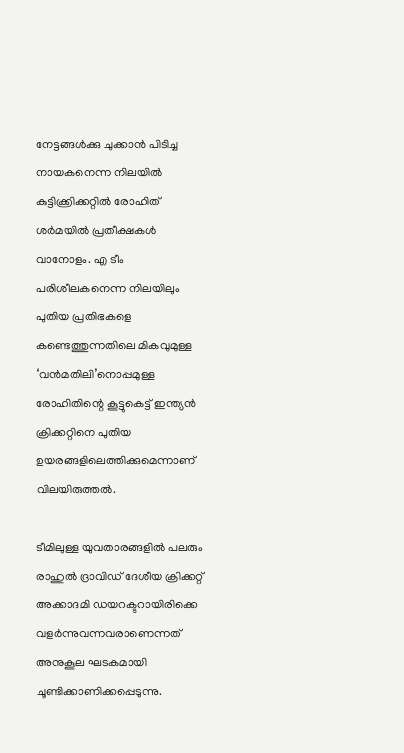നേട്ടങ്ങള്‍ക്കു ചുക്കാന്‍ പിടിച്ച നായകനെന്ന നിലയില്‍ കുട്ടിക്ക്രിക്കറ്റില്‍ രോഹിത് ശര്‍മയില്‍ പ്രതീക്ഷകള്‍ വാനോളം. എ ടീം പരിശീലകനെന്ന നിലയിലും പുതിയ പ്രതിഭകളെ കണ്ടെത്തുന്നതിലെ മികവുമുള്ള ‘വന്‍മതിലി’നൊപ്പമുള്ള രോഹിതിന്റെ കൂട്ടുകെട്ട് ഇന്ത്യന്‍ ക്രിക്കറ്റിനെ പുതിയ ഉയരങ്ങളിലെത്തിക്കുമെന്നാണ് വിലയിരുത്തല്‍.

ടീമിലുള്ള യുവതാരങ്ങളില്‍ പലരും രാഹുല്‍ ദ്രാവിഡ് ദേശീയ ക്രിക്കറ്റ് അക്കാദമി ഡയറക്ടറായിരിക്കെ വളര്‍ന്നുവന്നവരാണെന്നത് അനുകൂല ഘടകമായി ചൂണ്ടിക്കാണിക്കപ്പെടുന്നു.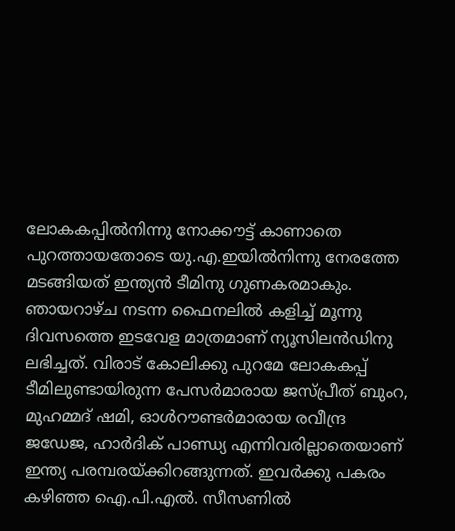ലോകകപ്പില്‍നിന്നു നോക്കൗട്ട് കാണാതെ പുറത്തായതോടെ യു.എ.ഇയില്‍നിന്നു നേരത്തേ മടങ്ങിയത് ഇന്ത്യന്‍ ടീമിനു ഗുണകരമാകും. ഞായറാഴ്ച നടന്ന ഫൈനലില്‍ കളിച്ച് മൂന്നു ദിവസത്തെ ഇടവേള മാത്രമാണ് ന്യൂസിലന്‍ഡിനു ലഭിച്ചത്. വിരാട് കോലിക്കു പുറമേ ലോകകപ്പ് ടീമിലുണ്ടായിരുന്ന പേസര്‍മാരായ ജസ്പ്രീത് ബുംറ, മുഹമ്മദ് ഷമി, ഓള്‍റൗണ്ടര്‍മാരായ രവീന്ദ്ര ജഡേജ, ഹാര്‍ദിക് പാണ്ഡ്യ എന്നിവരില്ലാതെയാണ് ഇന്ത്യ പരമ്പരയ്ക്കിറങ്ങുന്നത്. ഇവര്‍ക്കു പകരം കഴിഞ്ഞ ഐ.പി.എല്‍. സീസണില്‍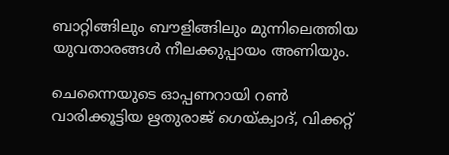ബാറ്റിങ്ങിലും ബൗളിങ്ങിലും മുന്നിലെത്തിയ യുവതാരങ്ങള്‍ നീലക്കുപ്പായം അണിയും.

ചെന്നൈയുടെ ഓപ്പണറായി റണ്‍ വാരിക്കൂട്ടിയ ഋതുരാജ് ഗെയ്ക്വാദ്, വിക്കറ്റ്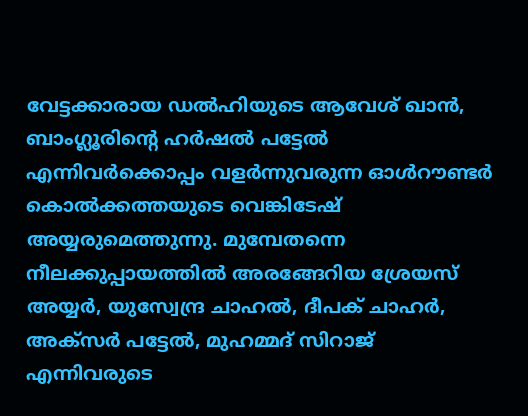വേട്ടക്കാരായ ഡല്‍ഹിയുടെ ആവേശ് ഖാന്‍, ബാംഗ്ലൂരിന്റെ ഹര്‍ഷല്‍ പട്ടേല്‍ എന്നിവര്‍ക്കൊപ്പം വളര്‍ന്നുവരുന്ന ഓള്‍റൗണ്ടര്‍ കൊല്‍ക്കത്തയുടെ വെങ്കിടേഷ് അയ്യരുമെത്തുന്നു. മുമ്പേതന്നെ നീലക്കുപ്പായത്തില്‍ അരങ്ങേറിയ ശ്രേയസ് അയ്യര്‍, യുസ്വേന്ദ്ര ചാഹല്‍, ദീപക് ചാഹര്‍, അക്സര്‍ പട്ടേല്‍, മുഹമ്മദ് സിറാജ് എന്നിവരുടെ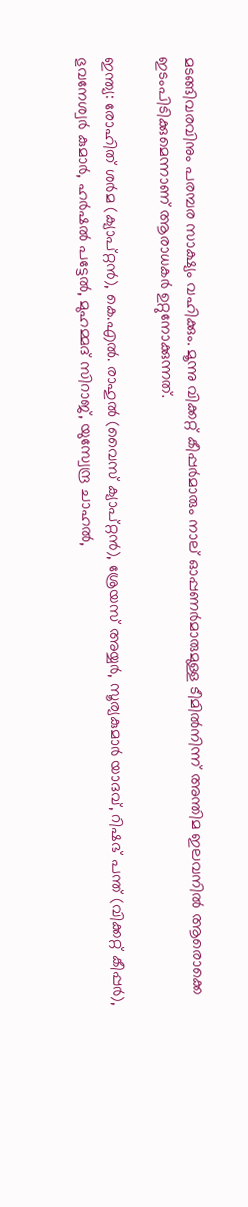മടങ്ങിവരവിനും പരമ്പര സാക്ഷ്യം വഹിക്കും. മൂന്നു വിക്കറ്റ് കീപ്പര്‍മാരും നാല് ഓപ്പണര്‍മാരുമുള്ള ടീമില്‍നിന്ന് അന്തിമ ഇലവനില്‍ ആരൊക്കെ ഇടംപിടിക്കുമെന്നാണ് ആരാധകര്‍ ഉറ്റുനോക്കുന്നത്.

ഇന്ത്യ: രോഹിത് ശര്‍മ (ക്യാപ്റ്റന്‍), കെ.എല്‍. രാഹുല്‍ (വൈസ് ക്യാപ്റ്റന്‍), ശ്രേയസ് അയ്യര്‍, സൂര്യകുമാര്‍ യാദവ്, റിഷഭ് പന്ത് (വിക്കറ്റ് കീപ്പര്‍), ഭുവനേശ്വര്‍ കുമാര്‍, ഹര്‍ഷല്‍ പട്ടേല്‍, മുഹമ്മദ് സിറാജ്, യുസ്വേന്ദ്ര ചാഹല്‍,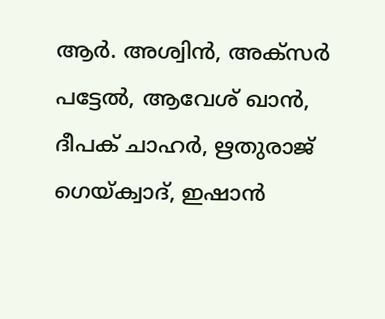ആര്‍. അശ്വിന്‍, അക്സര്‍ പട്ടേല്‍, ആവേശ് ഖാന്‍, ദീപക് ചാഹര്‍, ഋതുരാജ് ഗെയ്ക്വാദ്, ഇഷാന്‍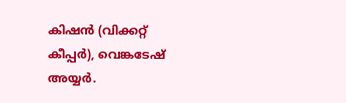കിഷന്‍ (വിക്കറ്റ് കീപ്പര്‍), വെങ്കടേഷ് അയ്യര്‍.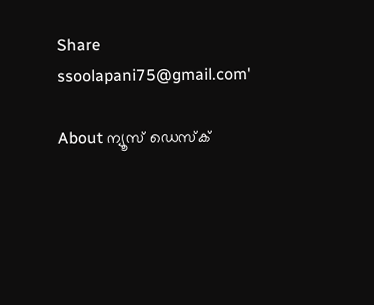Share
ssoolapani75@gmail.com'

About ന്യൂസ് ഡെസ്ക്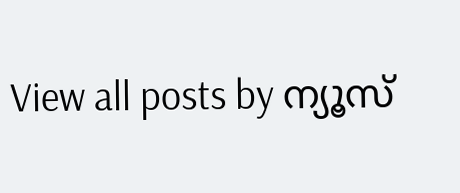View all posts by ന്യൂസ്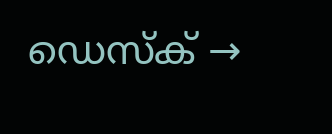ഡെസ്ക് →